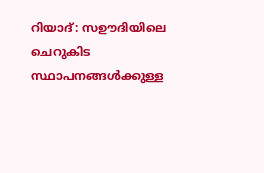റിയാദ്: സഊദിയിലെ ചെറുകിട സ്ഥാപനങ്ങൾക്കുള്ള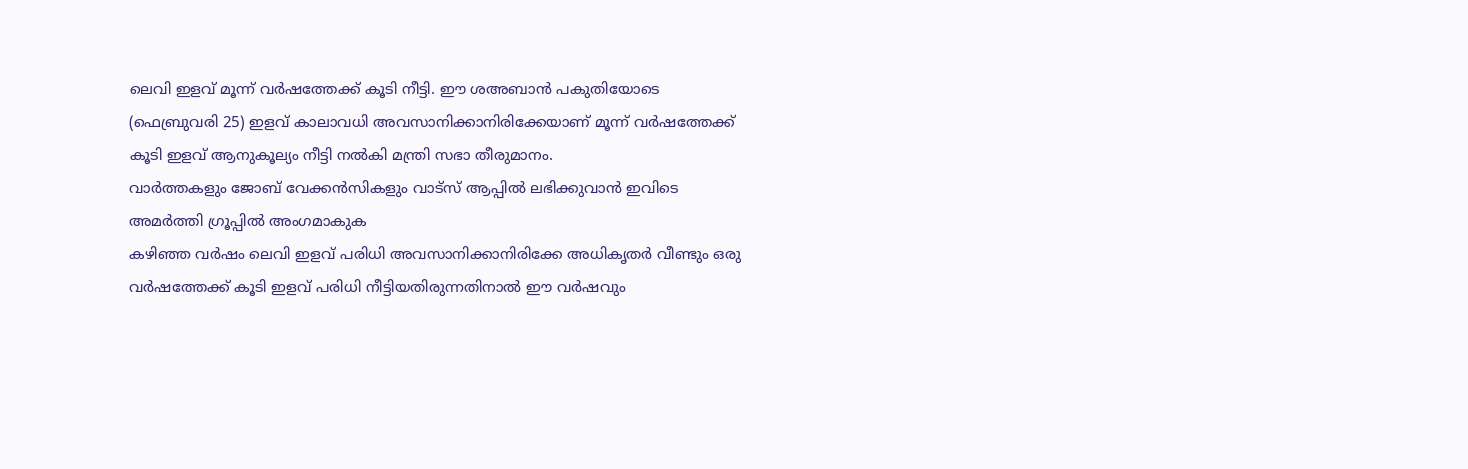ലെവി ഇളവ് മൂന്ന് വർഷത്തേക്ക് കൂടി നീട്ടി. ഈ ശഅബാൻ പകുതിയോടെ (ഫെബ്രുവരി 25) ഇളവ് കാലാവധി അവസാനിക്കാനിരിക്കേയാണ് മൂന്ന് വർഷത്തേക്ക് കൂടി ഇളവ് ആനുകൂല്യം നീട്ടി നൽകി മന്ത്രി സഭാ തീരുമാനം.
വാർത്തകളും ജോബ് വേക്കൻസികളും വാട്സ് ആപ്പിൽ ലഭിക്കുവാൻ ഇവിടെ അമർത്തി ഗ്രൂപ്പിൽ അംഗമാകുക
കഴിഞ്ഞ വർഷം ലെവി ഇളവ് പരിധി അവസാനിക്കാനിരിക്കേ അധികൃതർ വീണ്ടും ഒരു വർഷത്തേക്ക് കൂടി ഇളവ് പരിധി നീട്ടിയതിരുന്നതിനാൽ ഈ വർഷവും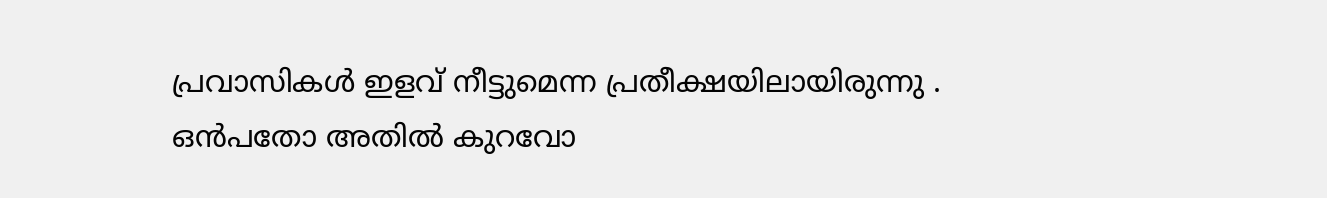പ്രവാസികൾ ഇളവ് നീട്ടുമെന്ന പ്രതീക്ഷയിലായിരുന്നു .
ഒൻപതോ അതിൽ കുറവോ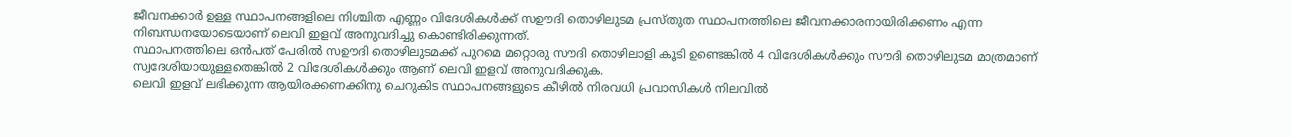ജീവനക്കാർ ഉള്ള സ്ഥാപനങ്ങളിലെ നിശ്ചിത എണ്ണം വിദേശികൾക്ക് സഊദി തൊഴിലുടമ പ്രസ്തുത സ്ഥാപനത്തിലെ ജീവനക്കാരനായിരിക്കണം എന്ന നിബന്ധനയോടെയാണ് ലെവി ഇളവ് അനുവദിച്ചു കൊണ്ടിരിക്കുന്നത്.
സ്ഥാപനത്തിലെ ഒൻപത് പേരിൽ സഊദി തൊഴിലുടമക്ക് പുറമെ മറ്റൊരു സൗദി തൊഴിലാളി കൂടി ഉണ്ടെങ്കിൽ 4 വിദേശികൾക്കും സൗദി തൊഴിലുടമ മാത്രമാണ് സ്വദേശിയായുള്ളതെങ്കിൽ 2 വിദേശികൾക്കും ആണ് ലെവി ഇളവ് അനുവദിക്കുക.
ലെവി ഇളവ് ലഭിക്കുന്ന ആയിരക്കണക്കിനു ചെറുകിട സ്ഥാപനങ്ങളുടെ കീഴിൽ നിരവധി പ്രവാസികൾ നിലവിൽ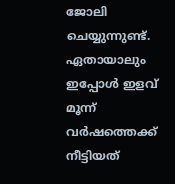ജോലി ചെയ്യുന്നുണ്ട്. ഏതായാലും ഇപ്പോൾ ഇളവ് മൂന്ന് വർഷത്തെക്ക് നീട്ടിയത്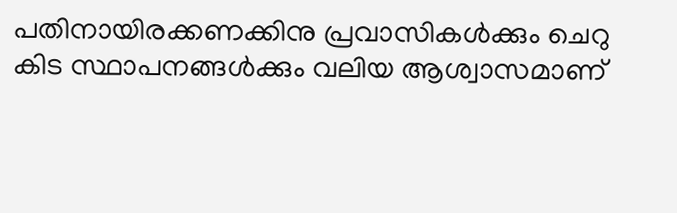പതിനായിരക്കണക്കിനു പ്രവാസികൾക്കും ചെറു കിട സ്ഥാപനങ്ങൾക്കും വലിയ ആശ്വാസമാണ്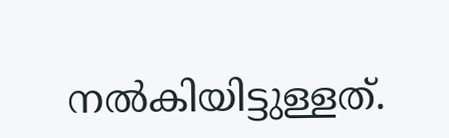നൽകിയിട്ടുള്ളത്.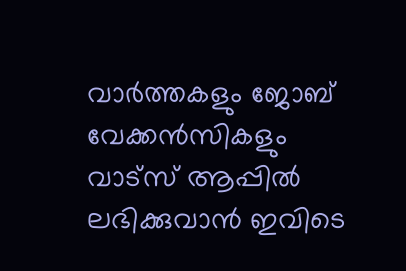വാർത്തകളും ജോബ് വേക്കൻസികളും വാട്സ് ആപ്പിൽ ലഭിക്കുവാൻ ഇവിടെ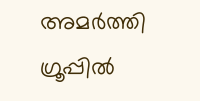അമർത്തി ഗ്രൂപ്പിൽ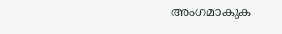അംഗമാകുക